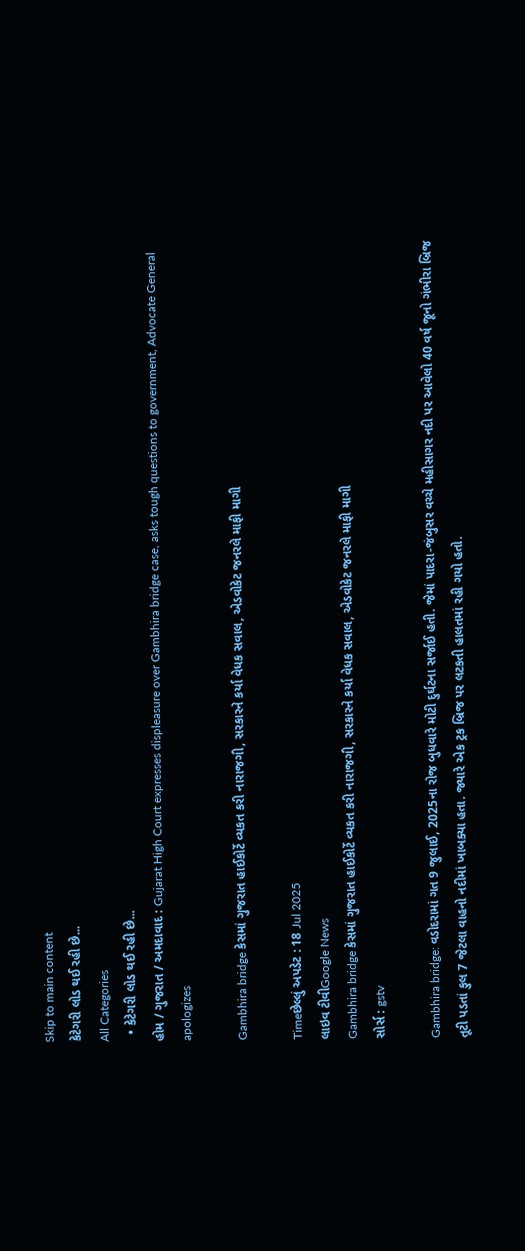Skip to main content
કેટેગરી લોડ થઈ રહી છે...
All Categories
  • કેટેગરી લોડ થઈ રહી છે...
હોમ / ગુજરાત / અમદાવાદ : Gujarat High Court expresses displeasure over Gambhira bridge case, asks tough questions to government, Advocate General apologizes

Gambhira bridge કેસમાં ગુજરાત હાઈકોર્ટે વ્યકત કરી નારાજગી, સરકારને કર્યા વેધક સવાલ, એડવોકેટ જનરલે માફી માગી

Timeછેલ્લું અપડેટ : 18 Jul 2025
લાઇવ ટીવીGoogle News
Gambhira bridge કેસમાં ગુજરાત હાઈકોર્ટે વ્યકત કરી નારાજગી, સરકારને કર્યા વેધક સવાલ, એડવોકેટ જનરલે માફી માગી
સોર્સ : gstv

Gambhira bridge: વડોદરામાં ગત 9 જુલાઈ, 2025ના રોજ બુધવારે મોટી દુર્ઘટના સર્જાઈ હતી. જેમાં પાદરા-જંબુસર વચ્ચે મહીસાગર નદી પર આવેલો 40 વર્ષ જૂનો ગંભીરા બ્રિજ તૂટી પડતાં કુલ 7 જેટલા વાહનો નદીમાં ખાબક્યા હતા. જ્યારે એક ટ્રક બ્રિજ પર લટકતી હાલતમાં રહી ગયો હતો.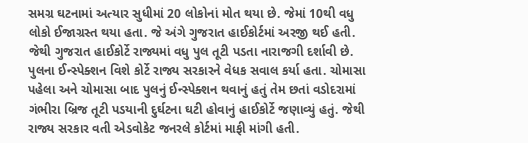સમગ્ર ઘટનામાં અત્યાર સુધીમાં 20 લોકોનાં મોત થયા છે. જેમાં 10થી વધુ લોકો ઈજાગ્રસ્ત થયા હતા. જે અંગે ગુજરાત હાઈકોર્ટમાં અરજી થઈ હતી. જેથી ગુજરાત હાઈકોર્ટે રાજ્યમાં વધુ પુલ તૂટી પડતા નારાજગી દર્શાવી છે. પુલના ઈન્સ્પેક્શન વિશે કોર્ટે રાજ્ય સરકારને વેધક સવાલ કર્યા હતા. ચોમાસા પહેલા અને ચોમાસા બાદ પુલનું ઈન્સ્પેક્શન થવાનું હતું તેમ છતાં વડોદરામાં ગંભીરા બ્રિજ તૂટી પડયાની દુર્ઘટના ઘટી હોવાનું હાઈકોર્ટે જણાવ્યું હતું. જેથી રાજ્ય સરકાર વતી એડવોકેટ જનરલે કોર્ટમાં માફી માંગી હતી.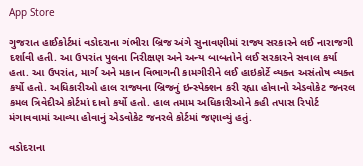App Store

ગુજરાત હાઈકોર્ટમાં વડોદરાના ગંભીરા બ્રિજ અંગે સુનાવણીમાં રાજ્ય સરકારને લઈ નારાજગી દર્શાવી હતી. આ ઉપરાંત પુલના નિરીક્ષણ અને અન્ય બાબતોને લઈ સરકારને સવાલ કર્યા હતા. આ ઉપરાંત, માર્ગ અને મકાન વિભાગની કામગીરીને લઈ હાઇકોર્ટે વ્યક્ત અસંતોષ વ્યક્ત કર્યો હતો. અધિકારીઓ હાલ રાજ્યના બ્રિજનું ઇન્સ્પેક્શન કરી રહ્યા હોવાનો એડવોકેટ જનરલ કમલ ત્રિવેદીએ કોર્ટમાં દાવો કર્યો હતો. હાલ તમામ અધિકારીઓને કહી તપાસ રિપોર્ટ મંગાવવામાં આવ્યા હોવાનું એડવોકેટ જનરલે કોર્ટમાં જણાવ્યું હતું.

વડોદરાના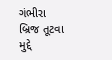ગંભીરા બ્રિજ તૂટવા મુદ્દે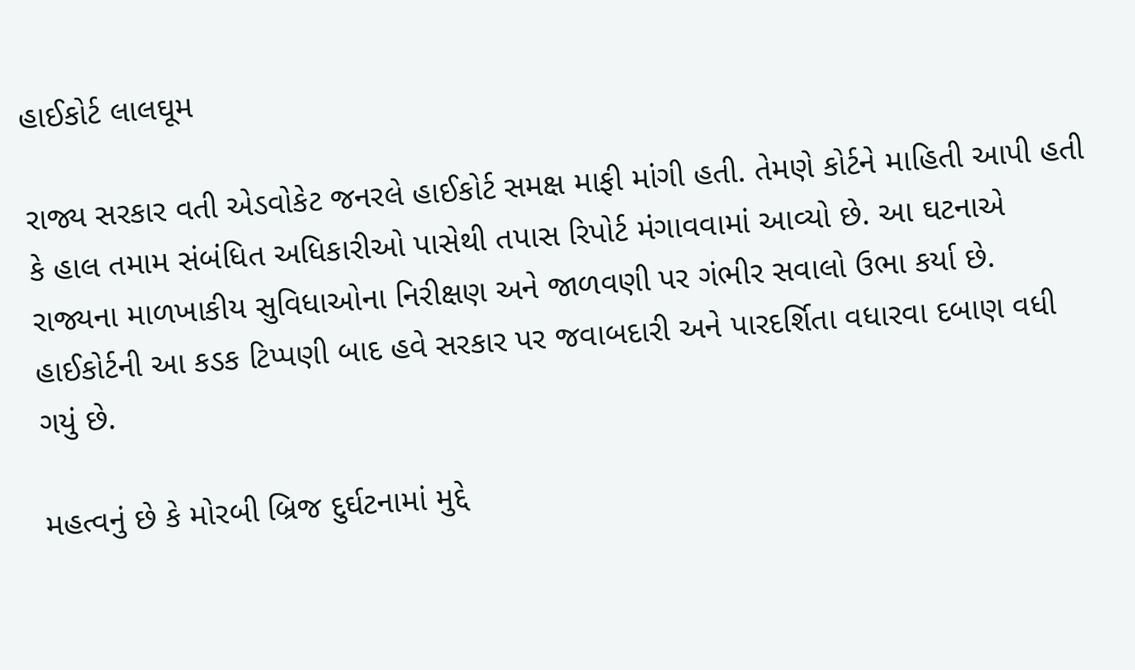હાઈકોર્ટ લાલઘૂમ

રાજ્ય સરકાર વતી એડવોકેટ જનરલે હાઈકોર્ટ સમક્ષ માફી માંગી હતી. તેમણે કોર્ટને માહિતી આપી હતી કે હાલ તમામ સંબંધિત અધિકારીઓ પાસેથી તપાસ રિપોર્ટ મંગાવવામાં આવ્યો છે. આ ઘટનાએ રાજ્યના માળખાકીય સુવિધાઓના નિરીક્ષણ અને જાળવણી પર ગંભીર સવાલો ઉભા કર્યા છે. હાઈકોર્ટની આ કડક ટિપ્પણી બાદ હવે સરકાર પર જવાબદારી અને પારદર્શિતા વધારવા દબાણ વધી ગયું છે.

મહત્વનું છે કે મોરબી બ્રિજ દુર્ઘટનામાં મુદ્દે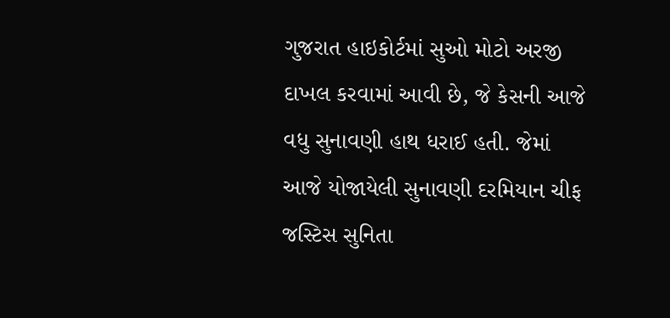ગુજરાત હાઇકોર્ટમાં સુઓ મોટો અરજી દાખલ કરવામાં આવી છે, જે કેસની આજે વધુ સુનાવણી હાથ ધરાઈ હતી. જેમાં આજે યોજાયેલી સુનાવણી દરમિયાન ચીફ જસ્ટિસ સુનિતા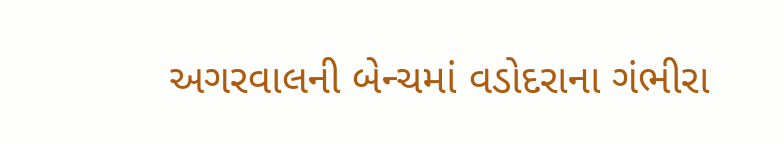અગરવાલની બેન્ચમાં વડોદરાના ગંભીરા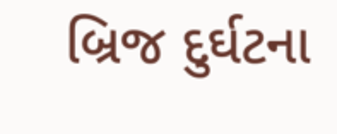બ્રિજ દુર્ઘટના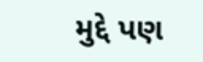મુદ્દે પણ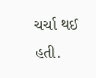ચર્ચા થઈ હતી.